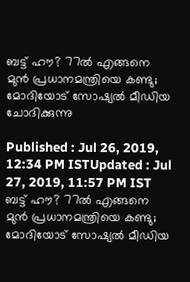ബട്ട് ഹൗ? 77ല്‍ എങ്ങനെ മുന്‍ പ്രധാനമന്ത്രിയെ കണ്ടു; മോദിയോട് സോഷ്യല്‍ മീഡിയ ചോദിക്കുന്നു

Published : Jul 26, 2019, 12:34 PM ISTUpdated : Jul 27, 2019, 11:57 PM IST
ബട്ട് ഹൗ? 77ല്‍ എങ്ങനെ മുന്‍ പ്രധാനമന്ത്രിയെ കണ്ടു; മോദിയോട് സോഷ്യല്‍ മീഡിയ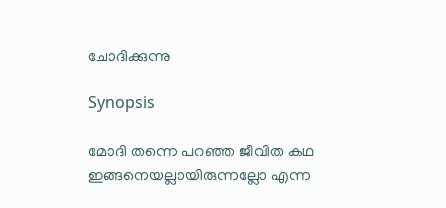ചോദിക്കുന്നു

Synopsis

മോദി തന്നെ പറഞ്ഞ ജീവിത കഥ ഇങ്ങനെയല്ലായിരുന്നല്ലോ എന്ന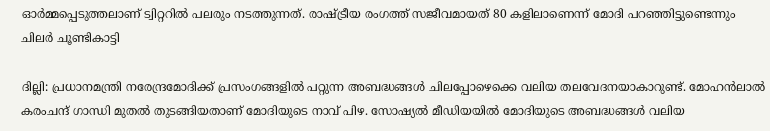ഓര്‍മ്മപ്പെടുത്തലാണ് ട്വിറ്ററില്‍ പലരും നടത്തുന്നത്. രാഷ്ട്രീയ രംഗത്ത് സജീവമായത് 80 കളിലാണെന്ന് മോദി പറഞ്ഞിട്ടുണ്ടെന്നും ചിലര്‍ ചൂണ്ടികാട്ടി

ദില്ലി: പ്രധാനമന്ത്രി നരേന്ദ്രമോദിക്ക് പ്രസംഗങ്ങളില്‍ പറ്റുന്ന അബദ്ധങ്ങള്‍ ചിലപ്പോഴെക്കെ വലിയ തലവേദനയാകാറുണ്ട്. മോഹന്‍ലാല്‍ കരംചന്ദ് ഗാന്ധി മുതല്‍ തുടങ്ങിയതാണ് മോദിയുടെ നാവ് പിഴ. സോഷ്യല്‍ മീഡിയയില്‍ മോദിയുടെ അബദ്ധങ്ങള്‍ വലിയ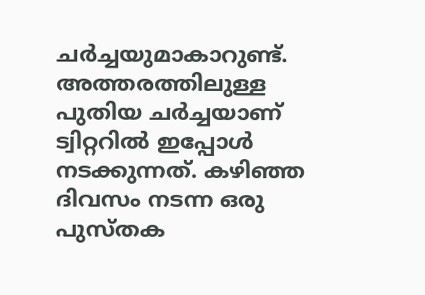ചര്‍ച്ചയുമാകാറുണ്ട്. അത്തരത്തിലുള്ള പുതിയ ചര്‍ച്ചയാണ് ട്വിറ്ററില്‍ ഇപ്പോള്‍ നടക്കുന്നത്. കഴിഞ്ഞ ദിവസം നടന്ന ഒരു പുസ്തക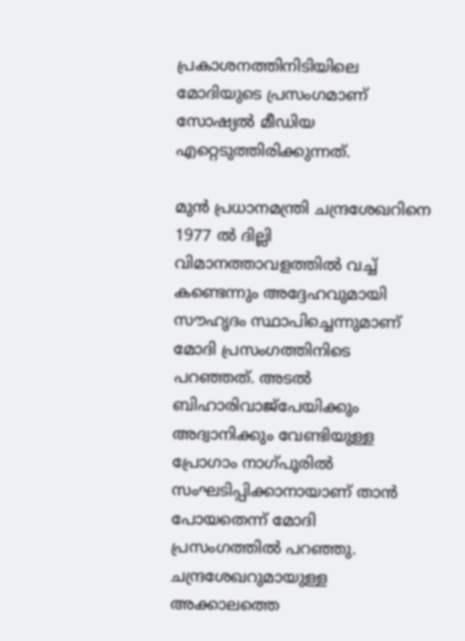പ്രകാശനത്തിനിടിയിലെ മോദിയുടെ പ്രസംഗമാണ് സോഷ്യല്‍ മീഡിയ എറ്റെടുത്തിരിക്കുന്നത്.

മുന്‍ പ്രധാനമന്ത്രി ചന്ദ്രശേഖറിനെ 1977 ല്‍ ദില്ലി വിമാനത്താവളത്തില്‍ വച്ച് കണ്ടെന്നും അദ്ദേഹവുമായി സൗഹൃദം സ്ഥാപിച്ചെന്നുമാണ് മോദി പ്രസംഗത്തിനിടെ പറഞ്ഞത്. അടല്‍ ബിഹാരിവാജ്പേയിക്കും അദ്വാനിക്കും വേണ്ടിയുള്ള പ്രോഗാം നാഗ്പൂരില്‍ സംഘടിപ്പിക്കാനായാണ് താന്‍ പോയതെന്ന് മോദി പ്രസംഗത്തില്‍ പറഞ്ഞു. ചന്ദ്രശേഖറുമായുള്ള അക്കാലത്തെ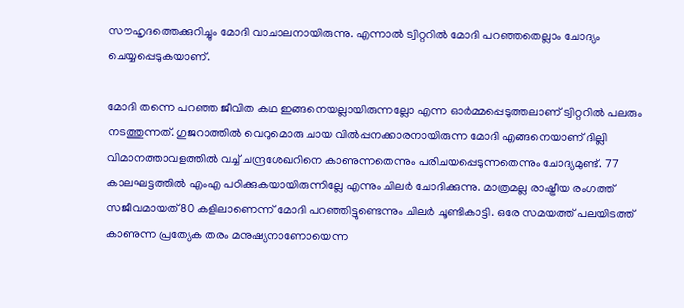സൗഹൃദത്തെക്കുറിച്ചും മോദി വാചാലനായിരുന്നു. എന്നാല്‍ ട്വിറ്ററില്‍ മോദി പറഞ്ഞതെല്ലാം ചോദ്യം ചെയ്യപ്പെടുകയാണ്.

മോദി തന്നെ പറഞ്ഞ ജീവിത കഥ ഇങ്ങനെയല്ലായിരുന്നല്ലോ എന്ന ഓര്‍മ്മപ്പെടുത്തലാണ് ട്വിറ്ററില്‍ പലരും നടത്തുന്നത്. ഗുജറാത്തില്‍ വെറുമൊരു ചായ വില്‍പ്പനക്കാരനായിരുന്ന മോദി എങ്ങനെയാണ് ദില്ലി വിമാനത്താവളത്തില്‍ വച്ച് ചന്ദ്രശേഖറിനെ കാണുന്നതെന്നും പരിചയപ്പെടുന്നതെന്നും ചോദ്യമുണ്ട്. 77 കാലഘട്ടത്തില്‍ എംഎ പഠിക്കുകയായിരുന്നില്ലേ എന്നും ചിലര്‍ ചോദിക്കുന്നു. മാത്രമല്ല രാഷ്ട്രീയ രംഗത്ത് സജീവമായത് 80 കളിലാണെന്ന് മോദി പറഞ്ഞിട്ടുണ്ടെന്നും ചിലര്‍ ചൂണ്ടികാട്ടി. ഒരേ സമയത്ത് പലയിടത്ത് കാണുന്ന പ്രത്യേക തരം മനുഷ്യനാണോയെന്ന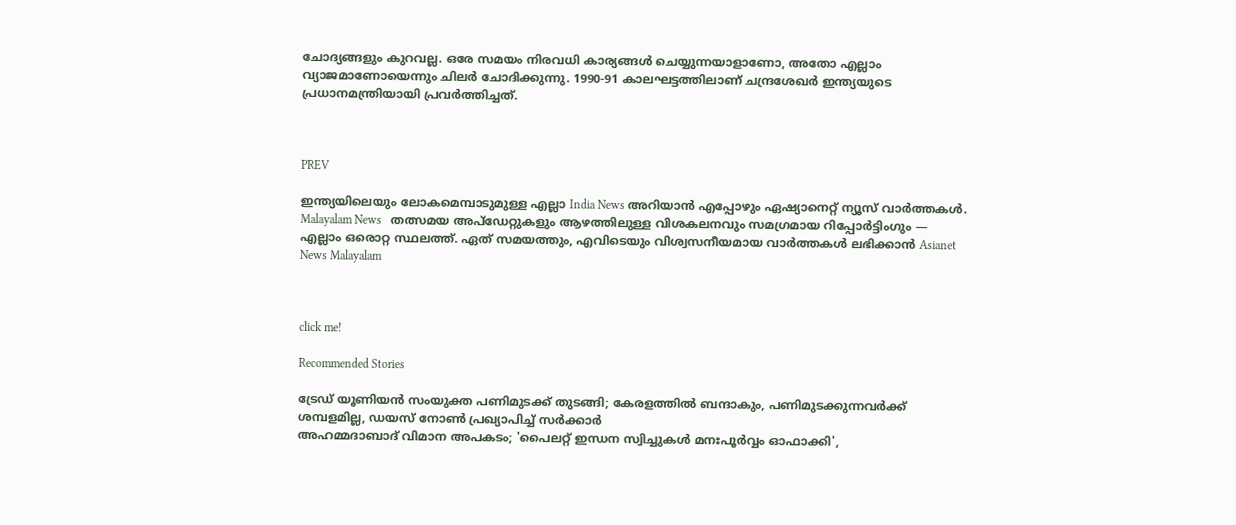ചോദ്യങ്ങളും കുറവല്ല. ഒരേ സമയം നിരവധി കാര്യങ്ങള്‍ ചെയ്യുന്നയാളാണോ, അതോ എല്ലാം വ്യാജമാണോയെന്നും ചിലര്‍ ചോദിക്കുന്നു. 1990-91 കാലഘട്ടത്തിലാണ് ചന്ദ്രശേഖര്‍ ഇന്ത്യയുടെ പ്രധാനമന്ത്രിയായി പ്രവര്‍ത്തിച്ചത്.



PREV

ഇന്ത്യയിലെയും ലോകമെമ്പാടുമുള്ള എല്ലാ India News അറിയാൻ എപ്പോഴും ഏഷ്യാനെറ്റ് ന്യൂസ് വാർത്തകൾ. Malayalam News   തത്സമയ അപ്‌ഡേറ്റുകളും ആഴത്തിലുള്ള വിശകലനവും സമഗ്രമായ റിപ്പോർട്ടിംഗും — എല്ലാം ഒരൊറ്റ സ്ഥലത്ത്. ഏത് സമയത്തും, എവിടെയും വിശ്വസനീയമായ വാർത്തകൾ ലഭിക്കാൻ Asianet News Malayalam



click me!

Recommended Stories

ട്രേഡ് യൂണിയൻ സംയുക്ത പണിമുടക്ക് തുടങ്ങി; കേരളത്തിൽ ബന്ദാകും, പണിമുടക്കുന്നവർക്ക് ശമ്പളമില്ല, ഡയസ് നോൺ പ്രഖ്യാപിച്ച് സർക്കാർ
അഹമ്മദാബാദ് വിമാന അപകടം; 'പൈലറ്റ് ഇന്ധന സ്വിച്ചുകൾ മനഃപൂർവ്വം ഓഫാക്കി',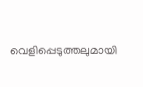വെളിപ്പെടുത്തലുമായി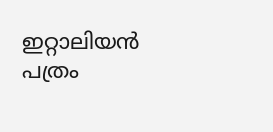ഇറ്റാലിയൻ പത്രം